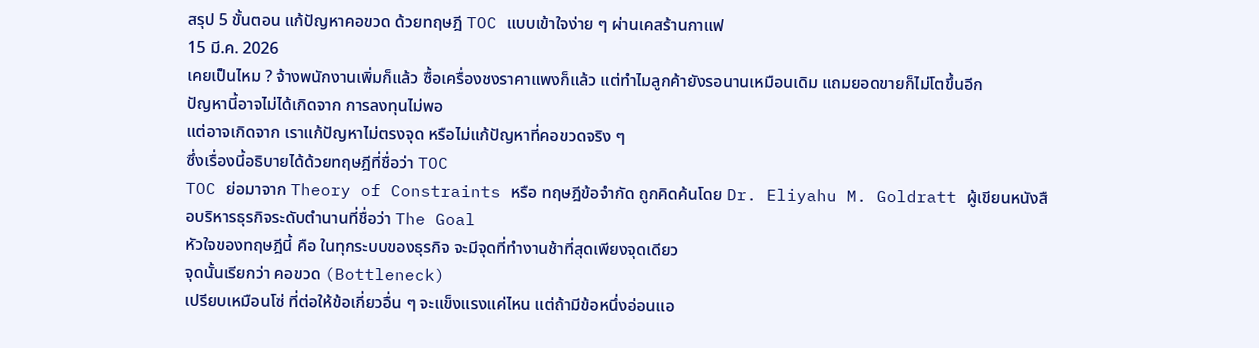สรุป 5 ขั้นตอน แก้ปัญหาคอขวด ด้วยทฤษฎี TOC แบบเข้าใจง่าย ๆ ผ่านเคสร้านกาแฟ
15 มี.ค. 2026
เคยเป็นไหม ? จ้างพนักงานเพิ่มก็แล้ว ซื้อเครื่องชงราคาแพงก็แล้ว แต่ทำไมลูกค้ายังรอนานเหมือนเดิม แถมยอดขายก็ไม่โตขึ้นอีก
ปัญหานี้อาจไม่ได้เกิดจาก การลงทุนไม่พอ
แต่อาจเกิดจาก เราแก้ปัญหาไม่ตรงจุด หรือไม่แก้ปัญหาที่คอขวดจริง ๆ
ซึ่งเรื่องนี้อธิบายได้ด้วยทฤษฎีที่ชื่อว่า TOC
TOC ย่อมาจาก Theory of Constraints หรือ ทฤษฎีข้อจำกัด ถูกคิดค้นโดย Dr. Eliyahu M. Goldratt ผู้เขียนหนังสือบริหารธุรกิจระดับตำนานที่ชื่อว่า The Goal
หัวใจของทฤษฎีนี้ คือ ในทุกระบบของธุรกิจ จะมีจุดที่ทำงานช้าที่สุดเพียงจุดเดียว
จุดนั้นเรียกว่า คอขวด (Bottleneck)
เปรียบเหมือนโซ่ ที่ต่อให้ข้อเกี่ยวอื่น ๆ จะแข็งแรงแค่ไหน แต่ถ้ามีข้อหนึ่งอ่อนแอ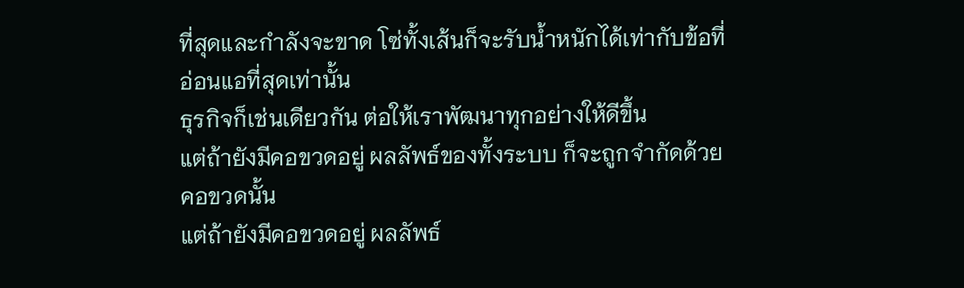ที่สุดและกำลังจะขาด โซ่ทั้งเส้นก็จะรับน้ำหนักได้เท่ากับข้อที่อ่อนแอที่สุดเท่านั้น
ธุรกิจก็เช่นเดียวกัน ต่อให้เราพัฒนาทุกอย่างให้ดีขึ้น
แต่ถ้ายังมีคอขวดอยู่ ผลลัพธ์ของทั้งระบบ ก็จะถูกจำกัดด้วยคอขวดนั้น
แต่ถ้ายังมีคอขวดอยู่ ผลลัพธ์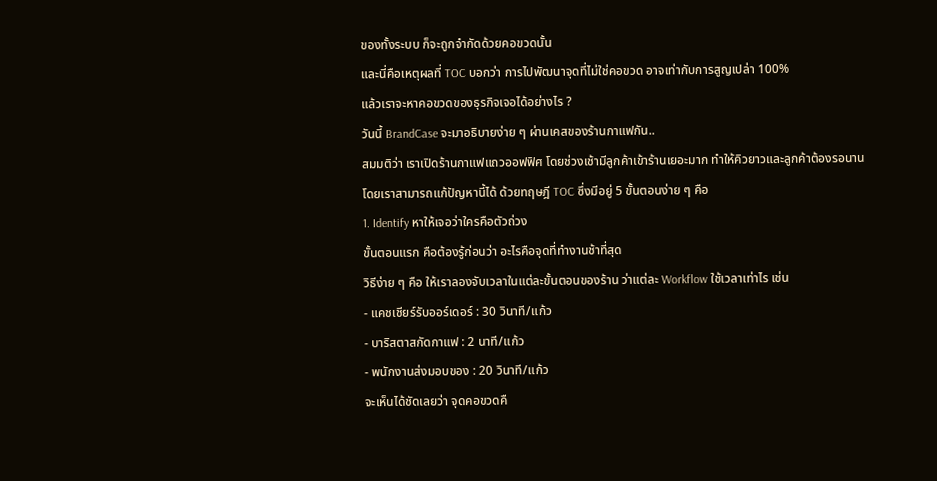ของทั้งระบบ ก็จะถูกจำกัดด้วยคอขวดนั้น
และนี่คือเหตุผลที่ TOC บอกว่า การไปพัฒนาจุดที่ไม่ใช่คอขวด อาจเท่ากับการสูญเปล่า 100%
แล้วเราจะหาคอขวดของธุรกิจเจอได้อย่างไร ?
วันนี้ BrandCase จะมาอธิบายง่าย ๆ ผ่านเคสของร้านกาแฟกัน..
สมมติว่า เราเปิดร้านกาแฟแถวออฟฟิศ โดยช่วงเช้ามีลูกค้าเข้าร้านเยอะมาก ทำให้คิวยาวและลูกค้าต้องรอนาน
โดยเราสามารถแก้ปัญหานี้ได้ ด้วยทฤษฎี TOC ซึ่งมีอยู่ 5 ขั้นตอนง่าย ๆ คือ
1. Identify หาให้เจอว่าใครคือตัวถ่วง
ขั้นตอนแรก คือต้องรู้ก่อนว่า อะไรคือจุดที่ทำงานช้าที่สุด
วิธีง่าย ๆ คือ ให้เราลองจับเวลาในแต่ละขั้นตอนของร้าน ว่าแต่ละ Workflow ใช้เวลาเท่าไร เช่น
- แคชเชียร์รับออร์เดอร์ : 30 วินาที/แก้ว
- บาริสตาสกัดกาแฟ : 2 นาที/แก้ว
- พนักงานส่งมอบของ : 20 วินาที/แก้ว
จะเห็นได้ชัดเลยว่า จุดคอขวดคื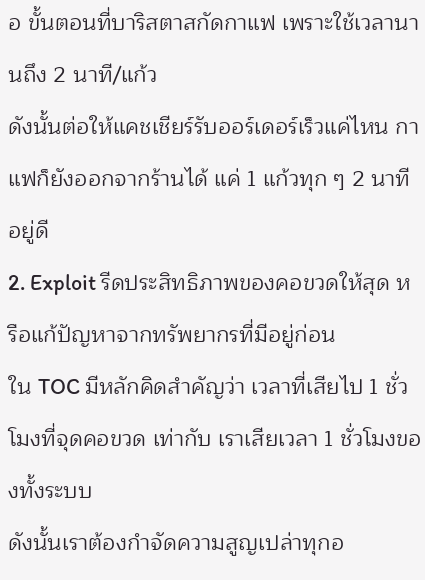อ ขั้นตอนที่บาริสตาสกัดกาแฟ เพราะใช้เวลานานถึง 2 นาที/แก้ว
ดังนั้นต่อให้แคชเชียร์รับออร์เดอร์เร็วแค่ไหน กาแฟก็ยังออกจากร้านได้ แค่ 1 แก้วทุก ๆ 2 นาทีอยู่ดี
2. Exploit รีดประสิทธิภาพของคอขวดให้สุด หรือแก้ปัญหาจากทรัพยากรที่มีอยู่ก่อน
ใน TOC มีหลักคิดสำคัญว่า เวลาที่เสียไป 1 ชั่วโมงที่จุดคอขวด เท่ากับ เราเสียเวลา 1 ชั่วโมงของทั้งระบบ
ดังนั้นเราต้องกำจัดความสูญเปล่าทุกอ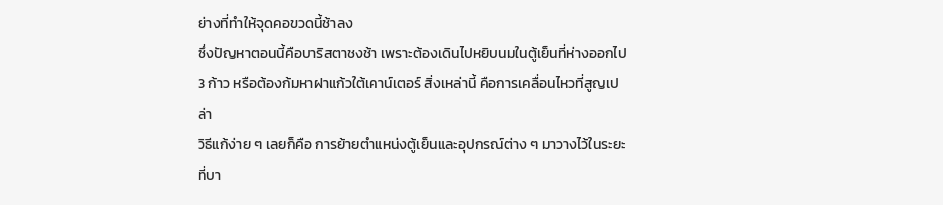ย่างที่ทำให้จุดคอขวดนี้ช้าลง
ซึ่งปัญหาตอนนี้คือบาริสตาชงช้า เพราะต้องเดินไปหยิบนมในตู้เย็นที่ห่างออกไป 3 ก้าว หรือต้องก้มหาฝาแก้วใต้เคาน์เตอร์ สิ่งเหล่านี้ คือการเคลื่อนไหวที่สูญเปล่า
วิธีแก้ง่าย ๆ เลยก็คือ การย้ายตำแหน่งตู้เย็นและอุปกรณ์ต่าง ๆ มาวางไว้ในระยะที่บา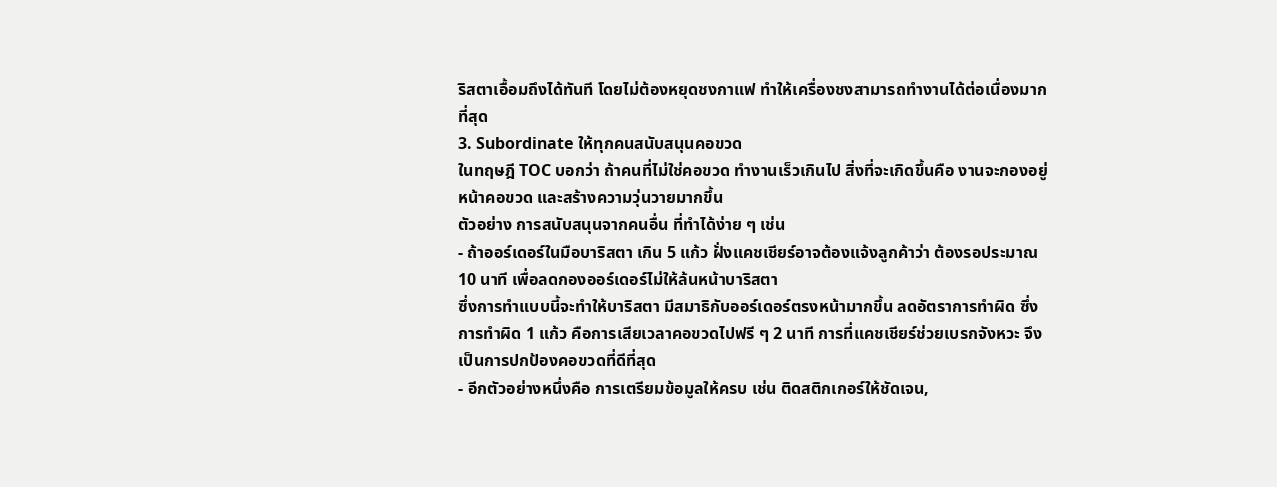ริสตาเอื้อมถึงได้ทันที โดยไม่ต้องหยุดชงกาแฟ ทำให้เครื่องชงสามารถทำงานได้ต่อเนื่องมากที่สุด
3. Subordinate ให้ทุกคนสนับสนุนคอขวด
ในทฤษฎี TOC บอกว่า ถ้าคนที่ไม่ใช่คอขวด ทำงานเร็วเกินไป สิ่งที่จะเกิดขึ้นคือ งานจะกองอยู่หน้าคอขวด และสร้างความวุ่นวายมากขึ้น
ตัวอย่าง การสนับสนุนจากคนอื่น ที่ทำได้ง่าย ๆ เช่น
- ถ้าออร์เดอร์ในมือบาริสตา เกิน 5 แก้ว ฝั่งแคชเชียร์อาจต้องแจ้งลูกค้าว่า ต้องรอประมาณ 10 นาที เพื่อลดกองออร์เดอร์ไม่ให้ล้นหน้าบาริสตา
ซึ่งการทำแบบนี้จะทำให้บาริสตา มีสมาธิกับออร์เดอร์ตรงหน้ามากขึ้น ลดอัตราการทำผิด ซึ่งการทำผิด 1 แก้ว คือการเสียเวลาคอขวดไปฟรี ๆ 2 นาที การที่แคชเชียร์ช่วยเบรกจังหวะ จึงเป็นการปกป้องคอขวดที่ดีที่สุด
- อีกตัวอย่างหนึ่งคือ การเตรียมข้อมูลให้ครบ เช่น ติดสติกเกอร์ให้ชัดเจน,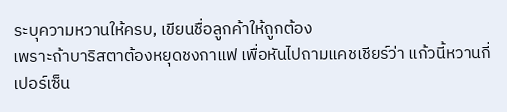ระบุความหวานให้ครบ, เขียนชื่อลูกค้าให้ถูกต้อง
เพราะถ้าบาริสตาต้องหยุดชงกาแฟ เพื่อหันไปถามแคชเชียร์ว่า แก้วนี้หวานกี่เปอร์เซ็น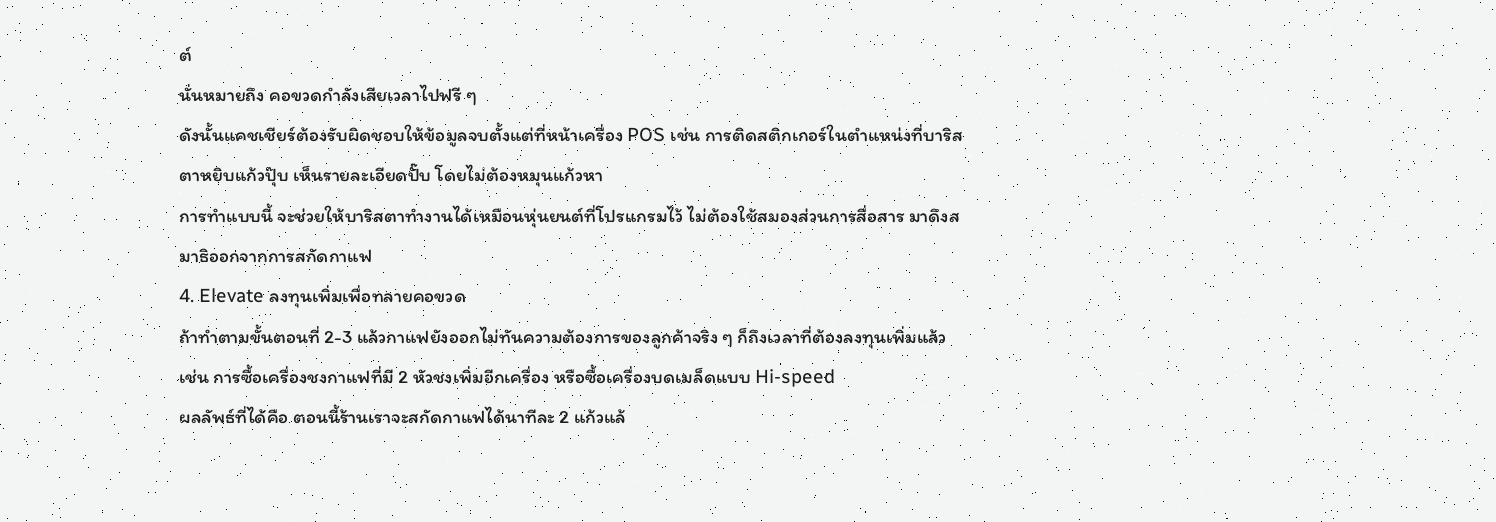ต์
นั่นหมายถึง คอขวดกำลังเสียเวลาไปฟรี ๆ
ดังนั้นแคชเชียร์ต้องรับผิดชอบให้ข้อมูลจบตั้งแต่ที่หน้าเครื่อง POS เช่น การติดสติกเกอร์ในตำแหน่งที่บาริสตาหยิบแก้วปุ๊บ เห็นรายละเอียดปั๊บ โดยไม่ต้องหมุนแก้วหา
การทำแบบนี้ จะช่วยให้บาริสตาทำงานได้เหมือนหุ่นยนต์ที่โปรแกรมไว้ ไม่ต้องใช้สมองส่วนการสื่อสาร มาดึงสมาธิออกจากการสกัดกาแฟ
4. Elevate ลงทุนเพิ่มเพื่อทลายคอขวด
ถ้าทำตามขั้นตอนที่ 2-3 แล้วกาแฟยังออกไม่ทันความต้องการของลูกค้าจริง ๆ ก็ถึงเวลาที่ต้องลงทุนเพิ่มแล้ว
เช่น การซื้อเครื่องชงกาแฟที่มี 2 หัวชงเพิ่มอีกเครื่อง หรือซื้อเครื่องบดเมล็ดแบบ Hi-speed
ผลลัพธ์ที่ได้คือ ตอนนี้ร้านเราจะสกัดกาแฟได้นาทีละ 2 แก้วแล้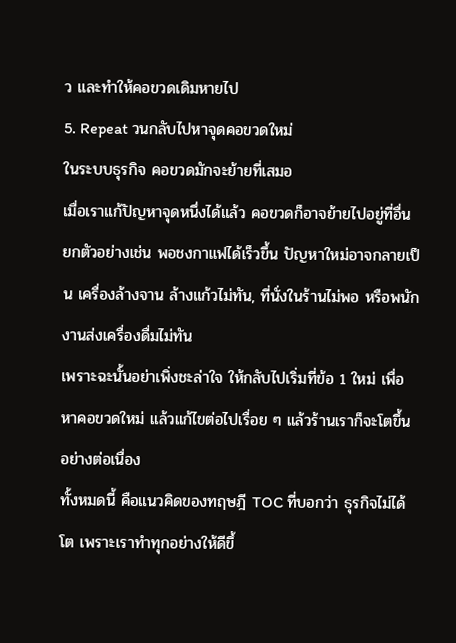ว และทำให้คอขวดเดิมหายไป
5. Repeat วนกลับไปหาจุดคอขวดใหม่
ในระบบธุรกิจ คอขวดมักจะย้ายที่เสมอ
เมื่อเราแก้ปัญหาจุดหนึ่งได้แล้ว คอขวดก็อาจย้ายไปอยู่ที่อื่น
ยกตัวอย่างเช่น พอชงกาแฟได้เร็วขึ้น ปัญหาใหม่อาจกลายเป็น เครื่องล้างจาน ล้างแก้วไม่ทัน, ที่นั่งในร้านไม่พอ หรือพนักงานส่งเครื่องดื่มไม่ทัน
เพราะฉะนั้นอย่าเพิ่งชะล่าใจ ให้กลับไปเริ่มที่ข้อ 1 ใหม่ เพื่อหาคอขวดใหม่ แล้วแก้ไขต่อไปเรื่อย ๆ แล้วร้านเราก็จะโตขึ้นอย่างต่อเนื่อง
ทั้งหมดนี้ คือแนวคิดของทฤษฎี TOC ที่บอกว่า ธุรกิจไม่ได้โต เพราะเราทำทุกอย่างให้ดีขึ้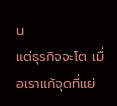น
แต่ธุรกิจจะโต เมื่อเราแก้จุดที่แย่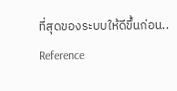ที่สุดของระบบให้ดีขึ้นก่อน..
Reference